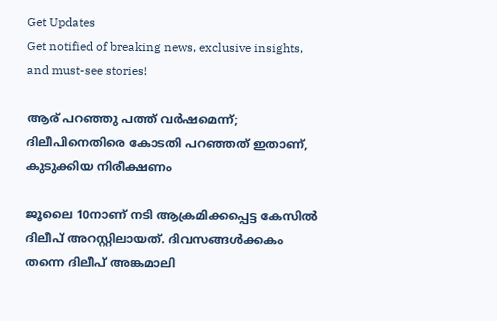Get Updates
Get notified of breaking news, exclusive insights, and must-see stories!

ആര് പറഞ്ഞു പത്ത് വര്‍ഷമെന്ന്; ദിലീപിനെതിരെ കോടതി പറഞ്ഞത് ഇതാണ്, കുടുക്കിയ നിരീക്ഷണം

ജൂലൈ 10നാണ് നടി ആക്രമിക്കപ്പെട്ട കേസില്‍ ദിലീപ് അറസ്റ്റിലായത്. ദിവസങ്ങള്‍ക്കകം തന്നെ ദിലീപ് അങ്കമാലി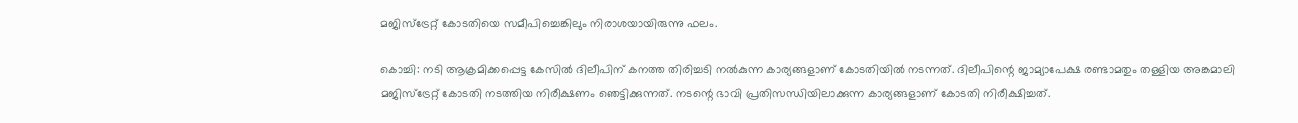മജിസ്‌ട്രേറ്റ് കോടതിയെ സമീപിച്ചെങ്കിലും നിരാശയായിരുന്നു ഫലം.

കൊച്ചി: നടി ആക്രമിക്കപ്പെട്ട കേസില്‍ ദിലീപിന് കനത്ത തിരിച്ചടി നല്‍കുന്ന കാര്യങ്ങളാണ് കോടതിയില്‍ നടന്നത്. ദിലീപിന്റെ ജാമ്യാപേക്ഷ രണ്ടാമതും തള്ളിയ അങ്കമാലി മജിസ്‌ട്രേറ്റ് കോടതി നടത്തിയ നിരീക്ഷണം ഞെട്ടിക്കുന്നത്. നടന്റെ ഭാവി പ്രതിസന്ധിയിലാക്കുന്ന കാര്യങ്ങളാണ് കോടതി നിരീക്ഷിച്ചത്.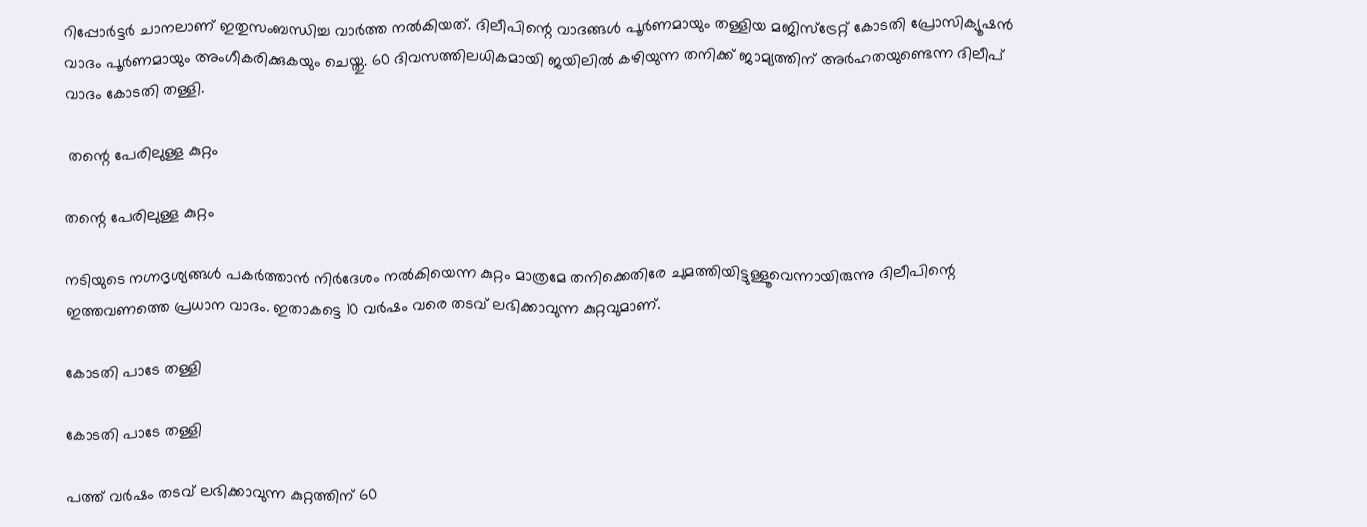റിപ്പോര്‍ട്ടര്‍ ചാനലാണ് ഇതുസംബന്ധിച്ച വാര്‍ത്ത നല്‍കിയത്. ദിലീപിന്റെ വാദങ്ങള്‍ പൂര്‍ണമായും തള്ളിയ മജിസ്‌ട്രേറ്റ് കോടതി പ്രോസിക്യൂഷന്‍ വാദം പൂര്‍ണമായും അംഗീകരിക്കുകയും ചെയ്തു. 60 ദിവസത്തിലധികമായി ജയിലില്‍ കഴിയുന്ന തനിക്ക് ജാമ്യത്തിന് അര്‍ഹതയുണ്ടെന്ന ദിലീപ് വാദം കോടതി തള്ളി.

 തന്റെ പേരിലുള്ള കുറ്റം

തന്റെ പേരിലുള്ള കുറ്റം

നടിയുടെ നഗ്നദൃശ്യങ്ങള്‍ പകര്‍ത്താന്‍ നിര്‍ദേശം നല്‍കിയെന്ന കുറ്റം മാത്രമേ തനിക്കെതിരേ ചുമത്തിയിട്ടുള്ളൂവെന്നായിരുന്നു ദിലീപിന്റെ ഇത്തവണത്തെ പ്രധാന വാദം. ഇതാകട്ടെ 10 വര്‍ഷം വരെ തടവ് ലഭിക്കാവുന്ന കുറ്റവുമാണ്.

കോടതി പാടേ തള്ളി

കോടതി പാടേ തള്ളി

പത്ത് വര്‍ഷം തടവ് ലഭിക്കാവുന്ന കുറ്റത്തിന് 60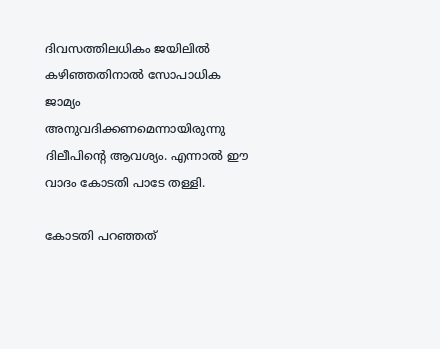ദിവസത്തിലധികം ജയിലില്‍ കഴിഞ്ഞതിനാല്‍ സോപാധിക ജാമ്യം അനുവദിക്കണമെന്നായിരുന്നു ദിലീപിന്റെ ആവശ്യം. എന്നാല്‍ ഈ വാദം കോടതി പാടേ തള്ളി.

കോടതി പറഞ്ഞത്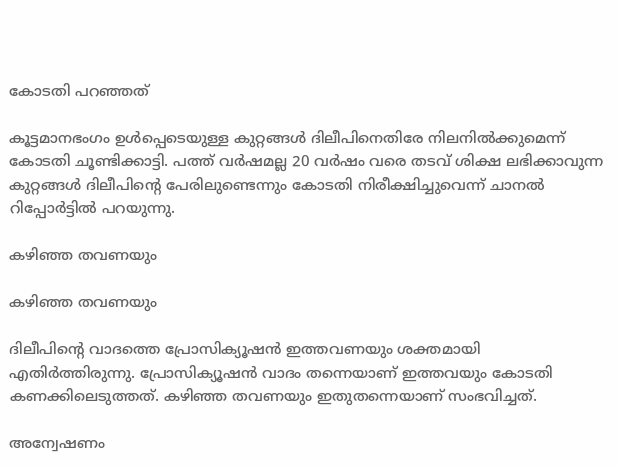കോടതി പറഞ്ഞത്

കൂട്ടമാനഭംഗം ഉള്‍പ്പെടെയുള്ള കുറ്റങ്ങള്‍ ദിലീപിനെതിരേ നിലനില്‍ക്കുമെന്ന് കോടതി ചൂണ്ടിക്കാട്ടി. പത്ത് വര്‍ഷമല്ല 20 വര്‍ഷം വരെ തടവ് ശിക്ഷ ലഭിക്കാവുന്ന കുറ്റങ്ങള്‍ ദിലീപിന്റെ പേരിലുണ്ടെന്നും കോടതി നിരീക്ഷിച്ചുവെന്ന് ചാനല്‍ റിപ്പോര്‍ട്ടില്‍ പറയുന്നു.

കഴിഞ്ഞ തവണയും

കഴിഞ്ഞ തവണയും

ദിലീപിന്റെ വാദത്തെ പ്രോസിക്യൂഷന്‍ ഇത്തവണയും ശക്തമായി എതിര്‍ത്തിരുന്നു. പ്രോസിക്യൂഷന്‍ വാദം തന്നെയാണ് ഇത്തവയും കോടതി കണക്കിലെടുത്തത്. കഴിഞ്ഞ തവണയും ഇതുതന്നെയാണ് സംഭവിച്ചത്.

അന്വേഷണം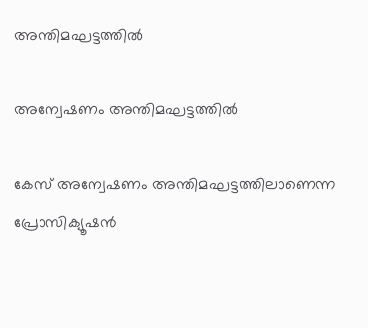അന്തിമഘട്ടത്തില്‍

അന്വേഷണം അന്തിമഘട്ടത്തില്‍

കേസ് അന്വേഷണം അന്തിമഘട്ടത്തിലാണെന്ന പ്രോസിക്യൂഷന്‍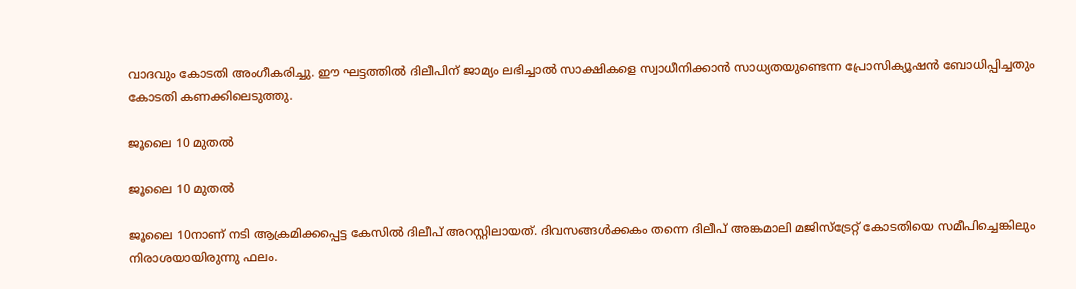വാദവും കോടതി അംഗീകരിച്ചു. ഈ ഘട്ടത്തില്‍ ദിലീപിന് ജാമ്യം ലഭിച്ചാല്‍ സാക്ഷികളെ സ്വാധീനിക്കാന്‍ സാധ്യതയുണ്ടെന്ന പ്രോസിക്യൂഷന്‍ ബോധിപ്പിച്ചതും കോടതി കണക്കിലെടുത്തു.

ജൂലൈ 10 മുതല്‍

ജൂലൈ 10 മുതല്‍

ജൂലൈ 10നാണ് നടി ആക്രമിക്കപ്പെട്ട കേസില്‍ ദിലീപ് അറസ്റ്റിലായത്. ദിവസങ്ങള്‍ക്കകം തന്നെ ദിലീപ് അങ്കമാലി മജിസ്‌ട്രേറ്റ് കോടതിയെ സമീപിച്ചെങ്കിലും നിരാശയായിരുന്നു ഫലം.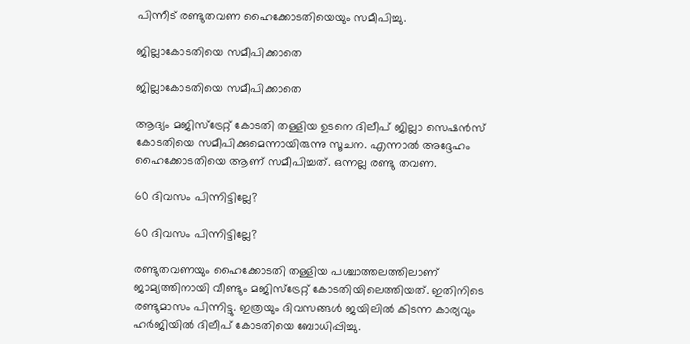പിന്നീട് രണ്ടുതവണ ഹൈക്കോടതിയെയും സമീപിച്ചു.

ജില്ലാകോടതിയെ സമീപിക്കാതെ

ജില്ലാകോടതിയെ സമീപിക്കാതെ

ആദ്യം മജിസ്‌ട്രേറ്റ് കോടതി തള്ളിയ ഉടനെ ദിലീപ് ജില്ലാ സെഷന്‍സ് കോടതിയെ സമീപിക്കുമെന്നായിരുന്നു സൂചന. എന്നാല്‍ അദ്ദേഹം ഹൈക്കോടതിയെ ആണ് സമീപിച്ചത്. ഒന്നല്ല രണ്ടു തവണ.

60 ദിവസം പിന്നിട്ടില്ലേ?

60 ദിവസം പിന്നിട്ടില്ലേ?

രണ്ടുതവണയും ഹൈക്കോടതി തള്ളിയ പശ്ചാത്തലത്തിലാണ് ജാമ്യത്തിനായി വീണ്ടും മജിസ്‌ട്രേറ്റ് കോടതിയിലെത്തിയത്. ഇതിനിടെ രണ്ടുമാസം പിന്നിട്ടു. ഇത്രയും ദിവസങ്ങള്‍ ജയിലില്‍ കിടന്ന കാര്യവും ഹര്‍ജിയില്‍ ദിലീപ് കോടതിയെ ബോധിപ്പിച്ചു.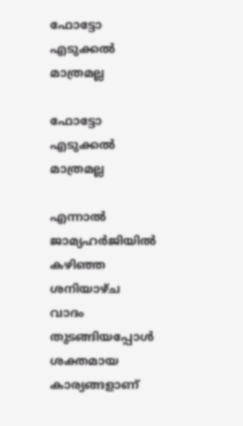ഫോട്ടോ എടുക്കല്‍ മാത്രമല്ല

ഫോട്ടോ എടുക്കല്‍ മാത്രമല്ല

എന്നാല്‍ ജാമ്യഹര്‍ജിയില്‍ കഴിഞ്ഞ ശനിയാഴ്ച വാദം തുടങ്ങിയപ്പോള്‍ ശക്തമായ കാര്യങ്ങളാണ്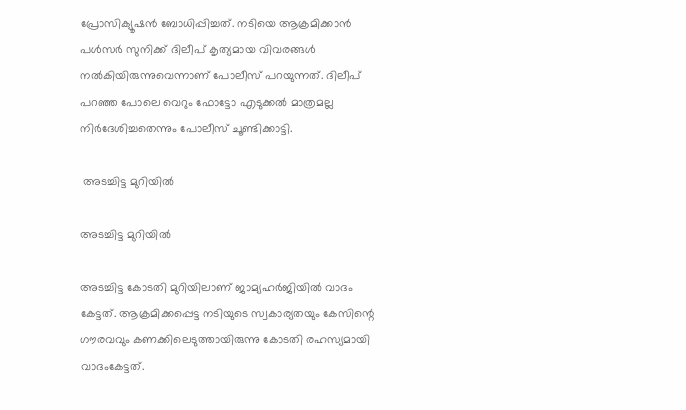പ്രോസിക്യൂഷന്‍ ബോധിപ്പിച്ചത്. നടിയെ ആക്രമിക്കാന്‍ പള്‍സര്‍ സുനിക്ക് ദിലീപ് കൃത്യമായ വിവരങ്ങള്‍ നല്‍കിയിരുന്നുവെന്നാണ് പോലീസ് പറയുന്നത്. ദിലീപ് പറഞ്ഞ പോലെ വെറും ഫോട്ടോ എടുക്കല്‍ മാത്രമല്ല നിര്‍ദേശിച്ചതെന്നും പോലീസ് ചൂണ്ടിക്കാട്ടി.

 അടച്ചിട്ട മുറിയില്‍

അടച്ചിട്ട മുറിയില്‍

അടച്ചിട്ട കോടതി മുറിയിലാണ് ജാമ്യഹര്‍ജിയില്‍ വാദം കേട്ടത്. ആക്രമിക്കപ്പെട്ട നടിയുടെ സ്വകാര്യതയും കേസിന്റെ ഗൗരവവും കണക്കിലെടുത്തായിരുന്നു കോടതി രഹസ്യമായി വാദംകേട്ടത്.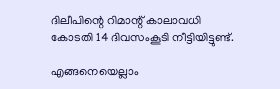ദിലീപിന്റെ റിമാന്റ് കാലാവധി കോടതി 14 ദിവസംകൂടി നീട്ടിയിട്ടുണ്ട്.

എങ്ങനെയെല്ലാം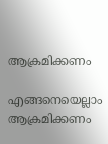ആക്രമിക്കണം

എങ്ങനെയെല്ലാം ആക്രമിക്കണം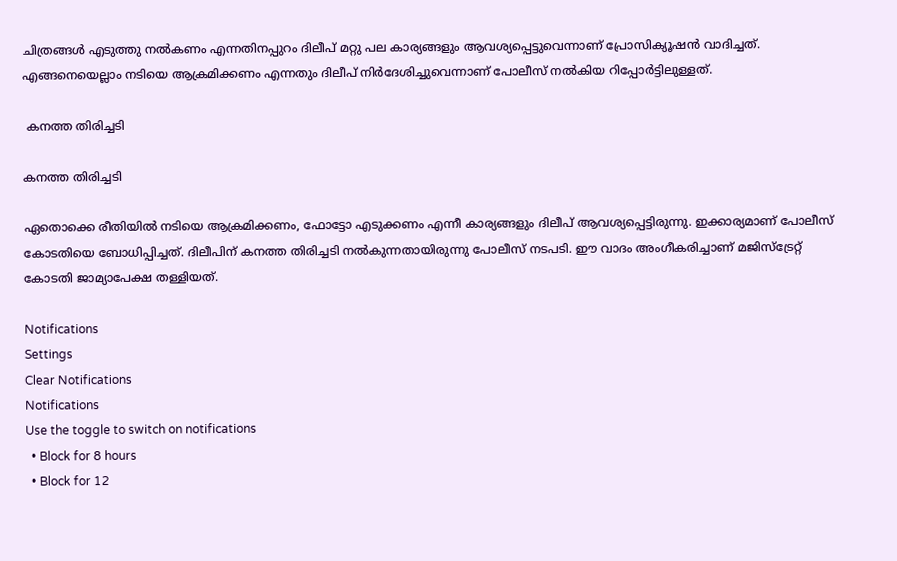ചിത്രങ്ങള്‍ എടുത്തു നല്‍കണം എന്നതിനപ്പുറം ദിലീപ് മറ്റു പല കാര്യങ്ങളും ആവശ്യപ്പെട്ടുവെന്നാണ് പ്രോസിക്യൂഷന്‍ വാദിച്ചത്. എങ്ങനെയെല്ലാം നടിയെ ആക്രമിക്കണം എന്നതും ദിലീപ് നിര്‍ദേശിച്ചുവെന്നാണ് പോലീസ് നല്‍കിയ റിപ്പോര്‍ട്ടിലുള്ളത്.

 കനത്ത തിരിച്ചടി

കനത്ത തിരിച്ചടി

ഏതൊക്കെ രീതിയില്‍ നടിയെ ആക്രമിക്കണം, ഫോട്ടോ എടുക്കണം എന്നീ കാര്യങ്ങളും ദിലീപ് ആവശ്യപ്പെട്ടിരുന്നു. ഇക്കാര്യമാണ് പോലീസ് കോടതിയെ ബോധിപ്പിച്ചത്. ദിലീപിന് കനത്ത തിരിച്ചടി നല്‍കുന്നതായിരുന്നു പോലീസ് നടപടി. ഈ വാദം അംഗീകരിച്ചാണ് മജിസ്‌ട്രേറ്റ് കോടതി ജാമ്യാപേക്ഷ തള്ളിയത്.

Notifications
Settings
Clear Notifications
Notifications
Use the toggle to switch on notifications
  • Block for 8 hours
  • Block for 12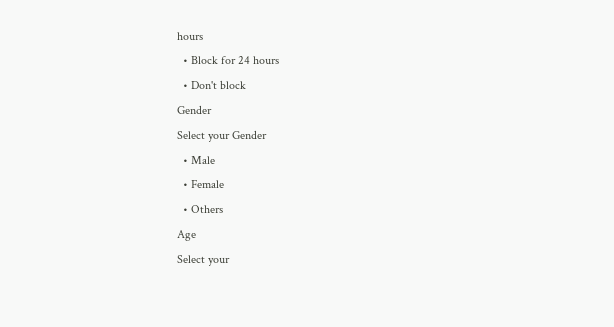hours
  • Block for 24 hours
  • Don't block
Gender
Select your Gender
  • Male
  • Female
  • Others
Age
Select your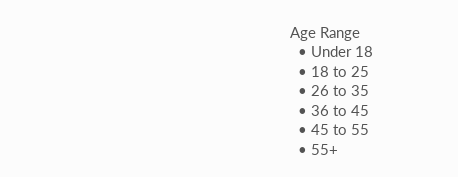Age Range
  • Under 18
  • 18 to 25
  • 26 to 35
  • 36 to 45
  • 45 to 55
  • 55+